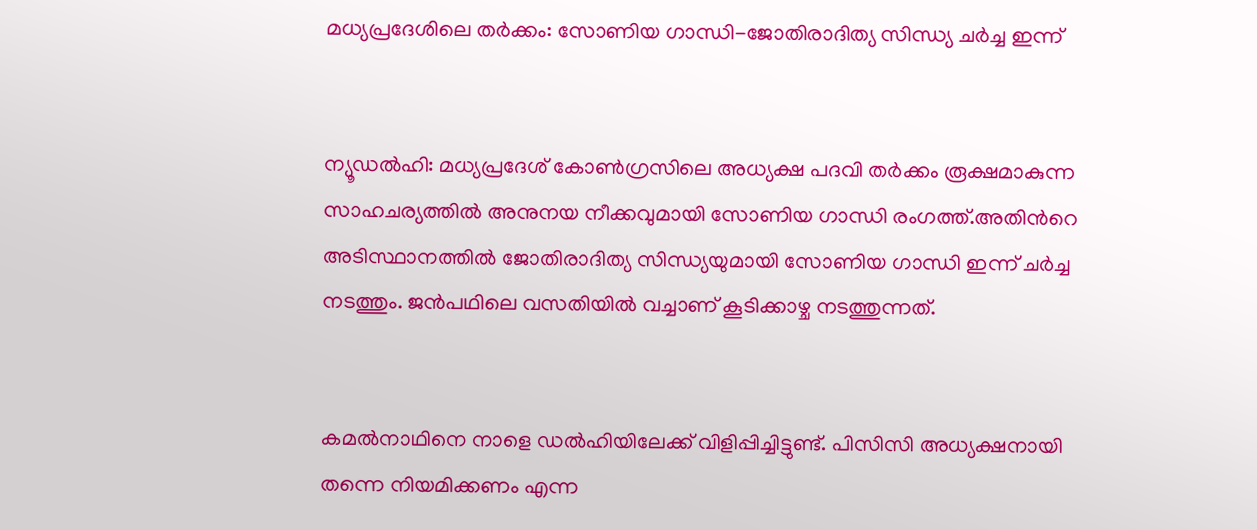മധ്യപ്രദേശിലെ തര്‍ക്കം: സോണിയ ഗാന്ധി-ജോതിരാദിത്യ സിന്ധ്യ ചര്‍ച്ച ഇന്ന്


ന്യൂഡല്‍ഹി: മധ്യപ്രദേശ്‌ കോണ്‍ഗ്രസിലെ അധ്യക്ഷ പദവി തര്‍ക്കം രൂക്ഷമാകുന്ന സാഹചര്യത്തില്‍ അനുനയ നീക്കവുമായി സോണിയ ഗാന്ധി രംഗത്ത്.അതിന്‍റെ അടിസ്ഥാനത്തില്‍ ജോതിരാദിത്യ സിന്ധ്യയുമായി സോണിയ ഗാന്ധി ഇന്ന് ചര്‍ച്ച നടത്തും. ജന്‍പഥിലെ വസതിയില്‍ വച്ചാണ് കൂടിക്കാഴ്ച നടത്തുന്നത്.


കമല്‍നാഥിനെ നാളെ ഡല്‍ഹിയിലേക്ക് വിളിപ്പിച്ചിട്ടുണ്ട്. പിസിസി അധ്യക്ഷനായി തന്നെ നിയമിക്കണം എന്ന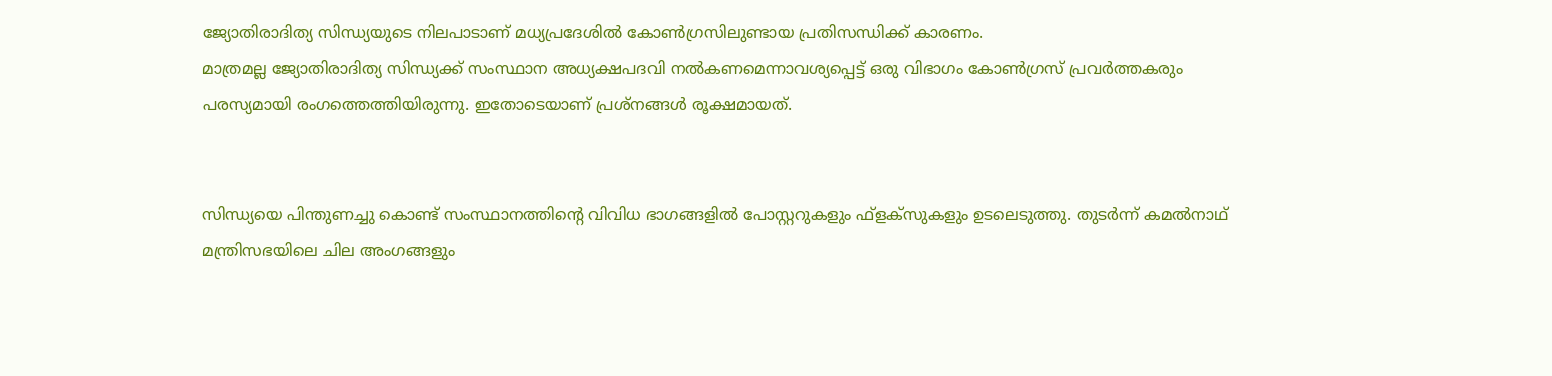ജ്യോതിരാദിത്യ സിന്ധ്യയുടെ നിലപാടാണ്‌ മധ്യപ്രദേശില്‍ കോണ്‍ഗ്രസിലുണ്ടായ പ്രതിസന്ധിക്ക് കാരണം.
മാത്രമല്ല ജ്യോതിരാദിത്യ സിന്ധ്യക്ക് സംസ്ഥാന അധ്യക്ഷപദവി നല്‍കണമെന്നാവശ്യപ്പെട്ട് ഒരു വിഭാഗം കോണ്‍ഗ്രസ് പ്രവര്‍ത്തകരും പരസ്യമായി രംഗത്തെത്തിയിരുന്നു. ഇതോടെയാണ് പ്രശ്‌നങ്ങള്‍ രൂക്ഷമായത്.


സിന്ധ്യയെ പിന്തുണച്ചു കൊണ്ട് സംസ്ഥാനത്തിന്‍റെ വിവിധ ഭാഗങ്ങളില്‍ പോസ്റ്ററുകളും ഫ്‌ളക്‌സുകളും ഉടലെടുത്തു. തുടര്‍ന്ന്‍ കമല്‍നാഥ് മന്ത്രിസഭയിലെ ചില അംഗങ്ങളും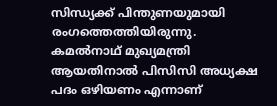സിന്ധ്യക്ക് പിന്തുണയുമായി രംഗത്തെത്തിയിരുന്നു. കമല്‍നാഥ് മുഖ്യമന്ത്രി ആയതിനാല്‍ പിസിസി അധ്യക്ഷ പദം ഒഴിയണം എന്നാണ്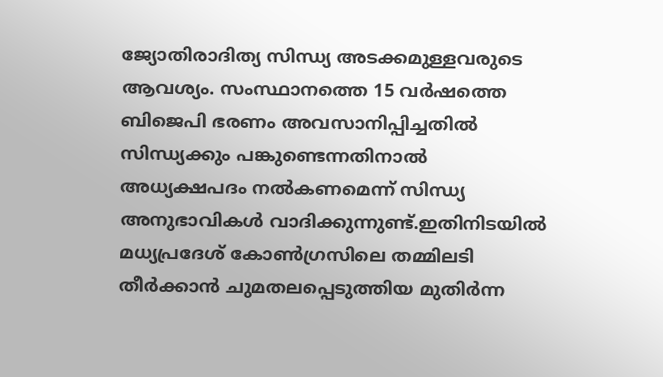ജ്യോതിരാദിത്യ സിന്ധ്യ അടക്കമുള്ളവരുടെ ആവശ്യം. സംസ്ഥാനത്തെ 15 വര്‍ഷത്തെ ബിജെപി ഭരണം അവസാനിപ്പിച്ചതില്‍ സിന്ധ്യക്കും പങ്കുണ്ടെന്നതിനാല്‍ അധ്യക്ഷപദം നല്‍കണമെന്ന് സിന്ധ്യ അനുഭാവികള്‍ വാദിക്കുന്നുണ്ട്.ഇതിനിടയില്‍ മധ്യപ്രദേശ്‌ കോണ്‍ഗ്രസിലെ തമ്മിലടി തീര്‍ക്കാന്‍ ചുമതലപ്പെടുത്തിയ മുതിര്‍ന്ന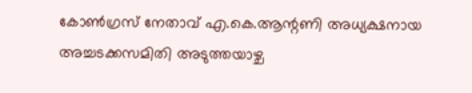കോണ്‍ഗ്രസ്‌ നേതാവ് എ.കെ.ആന്റണി അധ്യക്ഷനായ അച്ചടക്കസമിതി അടുത്തയാഴ്ച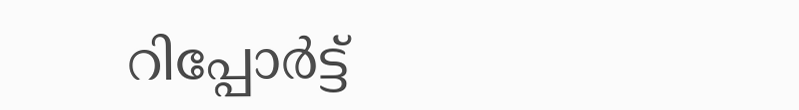റിപ്പോര്‍ട്ട്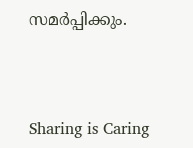സമര്‍പ്പിക്കും.



Sharing is Caring